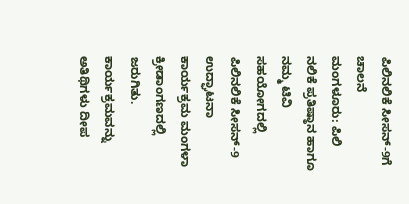ಪಿಲಿನಲಿಕೆ ಸೀಸನ್-9ಗೆ ಚಾಲನೆ
ಮಂಗಳೂರು: ಪಿಲಿ ನಲಿಕೆ ಪ್ರತಿಷ್ಠಾನ ಹಾಗೂ ನಮ್ಮ ಟಿವಿ ಸಹಯೋಗದಲ್ಲಿ ಪಿಲಿನಲಿಕೆ ಸೀಸನ್-9 ಉದ್ಘಾಟನಾ ಕಾರ್ಯಕ್ರಮ ಮಂಗಳಾ ಕ್ರೀಡಾಂಗಣದಲ್ಲಿ ಜರುಗಿತು.
ಕಾರ್ಯಕ್ರಮವನ್ನು ಅತಿಥಿಗಳು ದೀಪ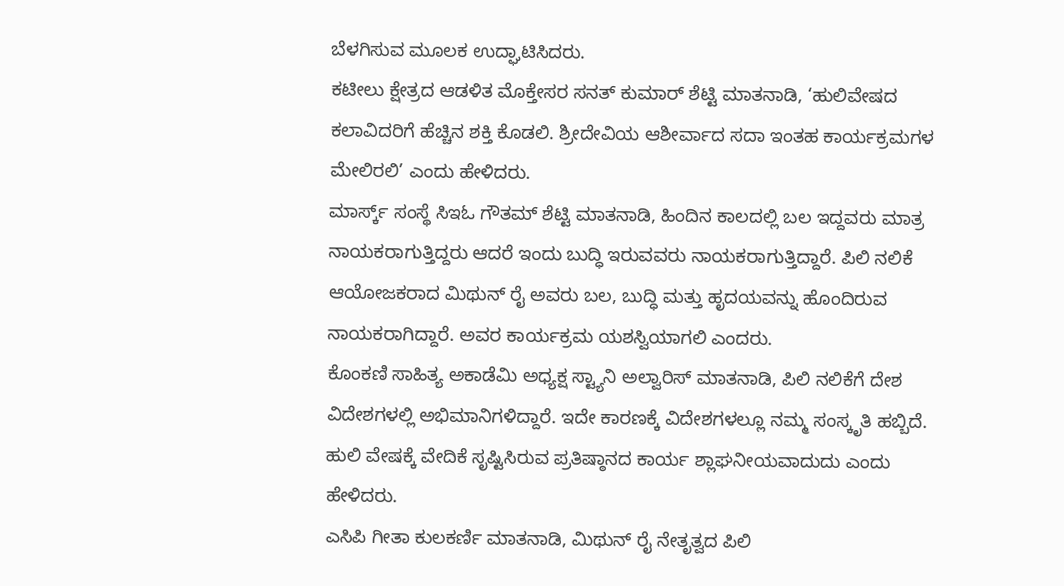ಬೆಳಗಿಸುವ ಮೂಲಕ ಉದ್ಘಾಟಿಸಿದರು.
ಕಟೀಲು ಕ್ಷೇತ್ರದ ಆಡಳಿತ ಮೊಕ್ತೇಸರ ಸನತ್ ಕುಮಾರ್ ಶೆಟ್ಟಿ ಮಾತನಾಡಿ, ‘ಹುಲಿವೇಷದ ಕಲಾವಿದರಿಗೆ ಹೆಚ್ಚಿನ ಶಕ್ತಿ ಕೊಡಲಿ. ಶ್ರೀದೇವಿಯ ಆಶೀರ್ವಾದ ಸದಾ ಇಂತಹ ಕಾರ್ಯಕ್ರಮಗಳ ಮೇಲಿರಲಿ’ ಎಂದು ಹೇಳಿದರು.
ಮಾರ್ಸ್ಕ್ ಸಂಸ್ಥೆ ಸಿಇಓ ಗೌತಮ್ ಶೆಟ್ಟಿ ಮಾತನಾಡಿ, ಹಿಂದಿನ ಕಾಲದಲ್ಲಿ ಬಲ ಇದ್ದವರು ಮಾತ್ರ ನಾಯಕರಾಗುತ್ತಿದ್ದರು ಆದರೆ ಇಂದು ಬುದ್ಧಿ ಇರುವವರು ನಾಯಕರಾಗುತ್ತಿದ್ದಾರೆ. ಪಿಲಿ ನಲಿಕೆ ಆಯೋಜಕರಾದ ಮಿಥುನ್ ರೈ ಅವರು ಬಲ, ಬುದ್ಧಿ ಮತ್ತು ಹೃದಯವನ್ನು ಹೊಂದಿರುವ ನಾಯಕರಾಗಿದ್ದಾರೆ. ಅವರ ಕಾರ್ಯಕ್ರಮ ಯಶಸ್ವಿಯಾಗಲಿ ಎಂದರು.
ಕೊಂಕಣಿ ಸಾಹಿತ್ಯ ಅಕಾಡೆಮಿ ಅಧ್ಯಕ್ಷ ಸ್ಟ್ಯಾನಿ ಅಲ್ವಾರಿಸ್ ಮಾತನಾಡಿ, ಪಿಲಿ ನಲಿಕೆಗೆ ದೇಶ ವಿದೇಶಗಳಲ್ಲಿ ಅಭಿಮಾನಿಗಳಿದ್ದಾರೆ. ಇದೇ ಕಾರಣಕ್ಕೆ ವಿದೇಶಗಳಲ್ಲೂ ನಮ್ಮ ಸಂಸ್ಕೃತಿ ಹಬ್ಬಿದೆ. ಹುಲಿ ವೇಷಕ್ಕೆ ವೇದಿಕೆ ಸೃಷ್ಟಿಸಿರುವ ಪ್ರತಿಷ್ಠಾನದ ಕಾರ್ಯ ಶ್ಲಾಘನೀಯವಾದುದು ಎಂದು ಹೇಳಿದರು.
ಎಸಿಪಿ ಗೀತಾ ಕುಲಕರ್ಣಿ ಮಾತನಾಡಿ, ಮಿಥುನ್ ರೈ ನೇತೃತ್ವದ ಪಿಲಿ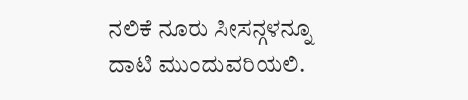ನಲಿಕೆ ನೂರು ಸೀಸನ್ಗಳನ್ನೂ ದಾಟಿ ಮುಂದುವರಿಯಲಿ.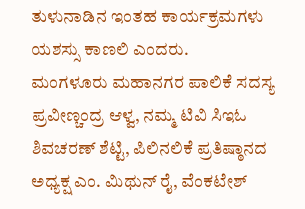ತುಳುನಾಡಿನ ಇಂತಹ ಕಾರ್ಯಕ್ರಮಗಳು ಯಶಸ್ಸು ಕಾಣಲಿ ಎಂದರು.
ಮಂಗಳೂರು ಮಹಾನಗರ ಪಾಲಿಕೆ ಸದಸ್ಯ ಪ್ರವೀಣ್ಚಂದ್ರ ಆಳ್ವ, ನಮ್ಮ ಟಿವಿ ಸಿಇಓ ಶಿವಚರಣ್ ಶೆಟ್ಟಿ, ಪಿಲಿನಲಿಕೆ ಪ್ರತಿಷ್ಠಾನದ ಅಧ್ಯಕ್ಷ ಎಂ. ಮಿಥುನ್ ರೈ, ವೆಂಕಟೇಶ್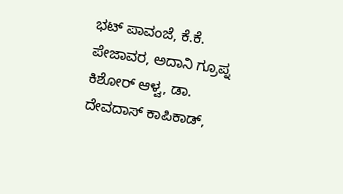ಭಟ್ ಪಾವಂಜೆ, ಕೆ.ಕೆ. ಪೇಜಾವರ, ಅದಾನಿ ಗ್ರೂಪ್ನ ಕಿಶೋರ್ ಆಳ್ವ, ಡಾ. ದೇವದಾಸ್ ಕಾಪಿಕಾಡ್,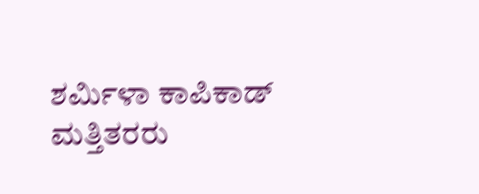ಶರ್ಮಿಳಾ ಕಾಪಿಕಾಡ್ ಮತ್ತಿತರರು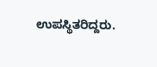ಉಪಸ್ಥಿತರಿದ್ದರು.